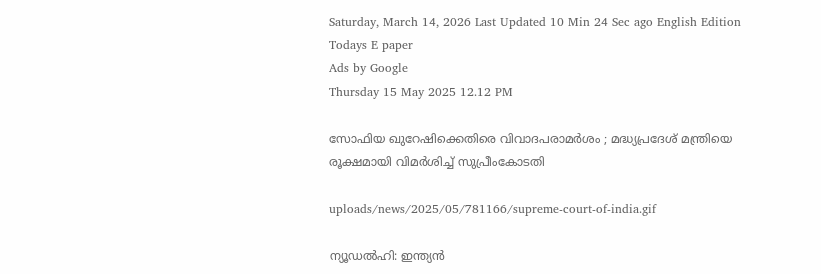Saturday, March 14, 2026 Last Updated 10 Min 24 Sec ago English Edition
Todays E paper
Ads by Google
Thursday 15 May 2025 12.12 PM

സോഫിയ ഖുറേഷിക്കെതിരെ വിവാദപരാമര്‍ശം ; മദ്ധ്യപ്രദേശ് മന്ത്രിയെ രൂക്ഷമായി വിമര്‍ശിച്ച് സുപ്രീംകോടതി

uploads/news/2025/05/781166/supreme-court-of-india.gif

ന്യൂഡല്‍ഹി: ഇന്ത്യന്‍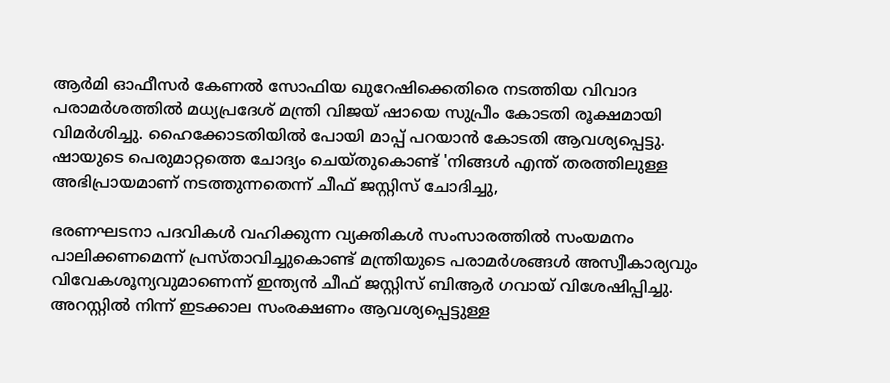ആര്‍മി ഓഫീസര്‍ കേണല്‍ സോഫിയ ഖുറേഷിക്കെതിരെ നടത്തിയ വിവാദ പരാമര്‍ശത്തില്‍ മധ്യപ്രദേശ് മന്ത്രി വിജയ് ഷായെ സുപ്രീം കോടതി രൂക്ഷമായി വിമര്‍ശിച്ചു. ഹൈക്കോടതിയില്‍ പോയി മാപ്പ് പറയാന്‍ കോടതി ആവശ്യപ്പെട്ടു. ഷായുടെ പെരുമാറ്റത്തെ ചോദ്യം ചെയ്തുകൊണ്ട് 'നിങ്ങള്‍ എന്ത് തരത്തിലുള്ള അഭിപ്രായമാണ് നടത്തുന്നതെന്ന് ചീഫ് ജസ്റ്റിസ് ചോദിച്ചു,

ഭരണഘടനാ പദവികള്‍ വഹിക്കുന്ന വ്യക്തികള്‍ സംസാരത്തില്‍ സംയമനം പാലിക്കണമെന്ന് പ്രസ്താവിച്ചുകൊണ്ട് മന്ത്രിയുടെ പരാമര്‍ശങ്ങള്‍ അസ്വീകാര്യവും വിവേകശൂന്യവുമാണെന്ന് ഇന്ത്യന്‍ ചീഫ് ജസ്റ്റിസ് ബിആര്‍ ഗവായ് വിശേഷിപ്പിച്ചു. അറസ്റ്റില്‍ നിന്ന് ഇടക്കാല സംരക്ഷണം ആവശ്യപ്പെട്ടുള്ള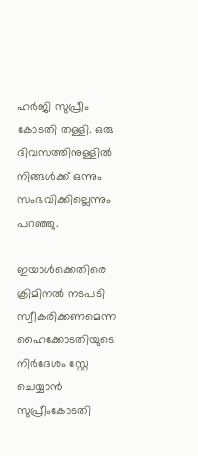ഹര്‍ജി സുപ്രീം കോടതി തള്ളി. ഒരു ദിവസത്തിനുള്ളില്‍ നിങ്ങള്‍ക്ക് ഒന്നും സംഭവിക്കില്ലെന്നും പറഞ്ഞു.

ഇയാള്‍ക്കെതിരെ ക്രിമിനല്‍ നടപടി സ്വീകരിക്കണമെന്ന ഹൈക്കോടതിയുടെ നിര്‍ദേശം സ്റ്റേ ചെയ്യാന്‍ സുപ്രീംകോടതി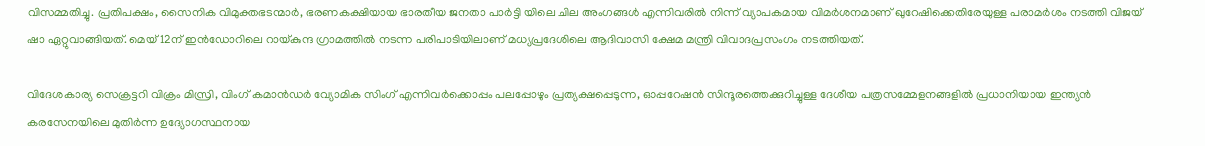വിസമ്മതിച്ചു. പ്രതിപക്ഷം, സൈനിക വിമുക്തഭടന്മാര്‍, ഭരണകക്ഷിയായ ഭാരതീയ ജനതാ പാര്‍ട്ടി യിലെ ചില അംഗങ്ങള്‍ എന്നിവരില്‍ നിന്ന് വ്യാപകമായ വിമര്‍ശനമാണ് ഖുറേഷിക്കെതിരേയുള്ള പരാമര്‍ശം നടത്തി വിജയ് ഷാ ഏറ്റുവാങ്ങിയത്. മെയ് 12ന് ഇന്‍ഡോറിലെ റായ്കുന്ദ ഗ്രാമത്തില്‍ നടന്ന പരിപാടിയിലാണ് മധ്യപ്രദേശിലെ ആദിവാസി ക്ഷേമ മന്ത്രി വിവാദപ്രസംഗം നടത്തിയത്.

വിദേശകാര്യ സെക്രട്ടറി വിക്രം മിസ്രി, വിംഗ് കമാന്‍ഡര്‍ വ്യോമിക സിംഗ് എന്നിവര്‍ക്കൊപ്പം പലപ്പോഴും പ്രത്യക്ഷപ്പെടുന്ന, ഓപ്പറേഷന്‍ സിന്ദൂരത്തെക്കുറിച്ചുള്ള ദേശീയ പത്രസമ്മേളനങ്ങളില്‍ പ്രധാനിയായ ഇന്ത്യന്‍ കരസേനയിലെ മുതിര്‍ന്ന ഉദ്യോഗസ്ഥനായ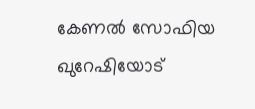കേണല്‍ സോഫിയ ഖുറേഷിയോട്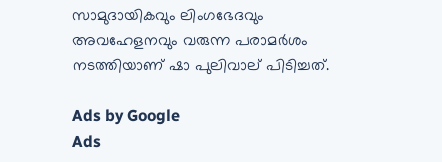സാമുദായികവും ലിംഗഭേദവും അവഹേളനവും വരുന്ന പരാമര്‍ശം നടത്തിയാണ് ഷാ പുലിവാല് പിടിച്ചത്.

Ads by Google
Ads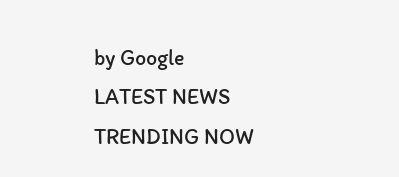by Google
LATEST NEWS
TRENDING NOW